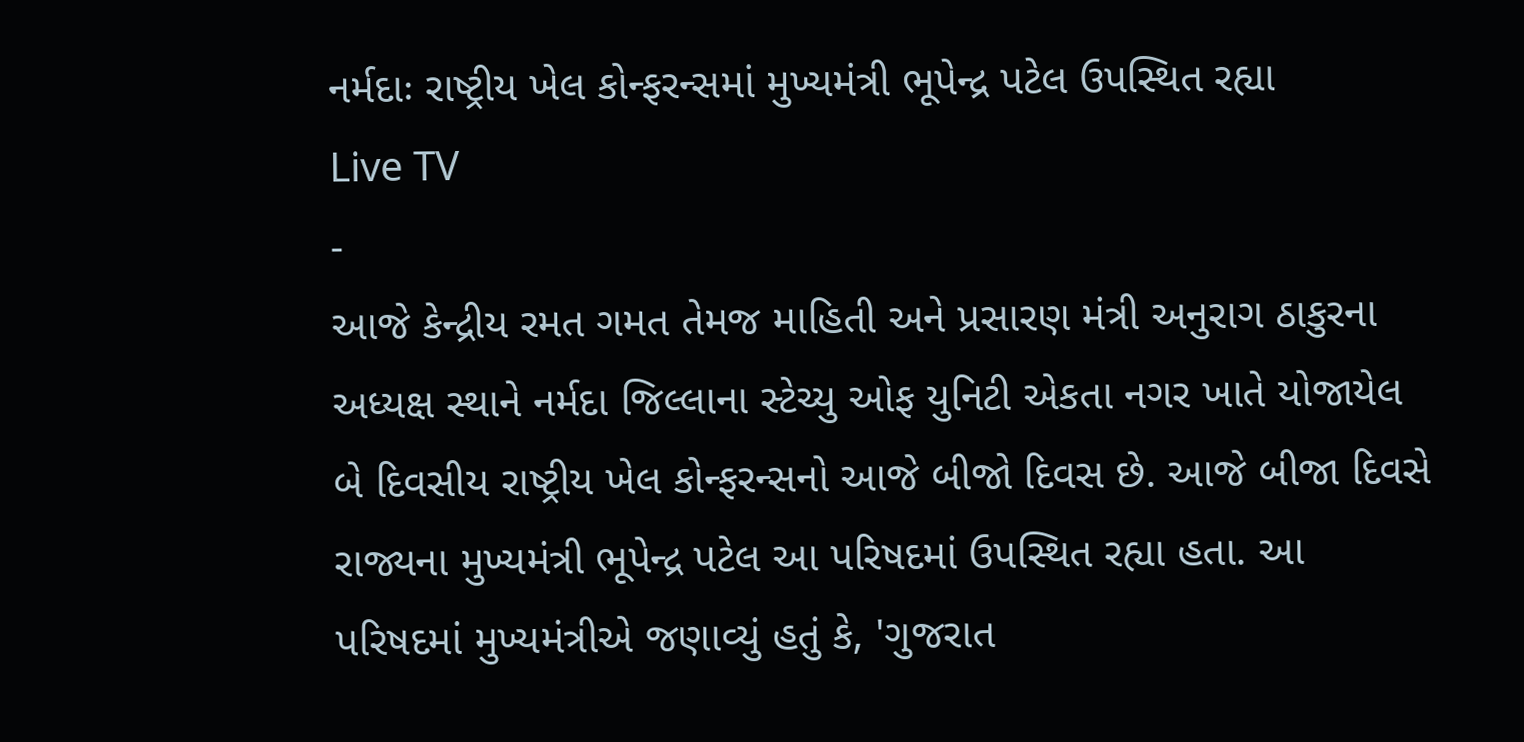નર્મદાઃ રાષ્ટ્રીય ખેલ કોન્ફરન્સમાં મુખ્યમંત્રી ભૂપેન્દ્ર પટેલ ઉપસ્થિત રહ્યા
Live TV
-
આજે કેન્દ્રીય રમત ગમત તેમજ માહિતી અને પ્રસારણ મંત્રી અનુરાગ ઠાકુરના અધ્યક્ષ સ્થાને નર્મદા જિલ્લાના સ્ટેચ્યુ ઓફ યુનિટી એકતા નગર ખાતે યોજાયેલ બે દિવસીય રાષ્ટ્રીય ખેલ કોન્ફરન્સનો આજે બીજો દિવસ છે. આજે બીજા દિવસે રાજ્યના મુખ્યમંત્રી ભૂપેન્દ્ર પટેલ આ પરિષદમાં ઉપસ્થિત રહ્યા હતા. આ પરિષદમાં મુખ્યમંત્રીએ જણાવ્યું હતું કે, 'ગુજરાત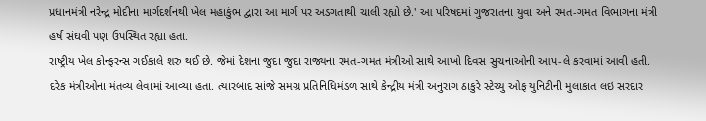પ્રધાનમંત્રી નરેન્દ્ર મોદીના માર્ગદર્શનથી ખેલ મહાકુંભ દ્વારા આ માર્ગ પર અડગતાથી ચાલી રહ્યો છે.' આ પરિષદમાં ગુજરાતના યુવા અને રમત-ગમત વિભાગના મંત્રી હર્ષ સંઘવી પણ ઉપસ્થિત રહ્યા હતા.
રાષ્ટ્રીય ખેલ કોન્ફરન્સ ગઈકાલે શરુ થઈ છે. જેમાં દેશના જુદા જુદા રાજ્યના રમત-ગમત મંત્રીઓ સાથે આખો દિવસ સુચનાઓની આપ-લે કરવામાં આવી હતી. દરેક મંત્રીઓના મંતવ્ય લેવામાં આવ્યા હતા. ત્યારબાદ સાંજે સમગ્ર પ્રતિનિધિમંડળ સાથે કેન્દ્રીય મંત્રી અનુરાગ ઠાકુરે સ્ટેચ્યુ ઓફ યુનિટીની મુલાકાત લઇ સરદાર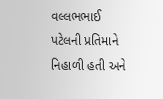વલ્લભભાઈ પટેલની પ્રતિમાને નિહાળી હતી અને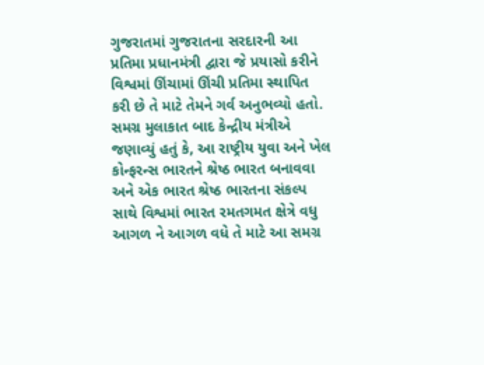ગુજરાતમાં ગુજરાતના સરદારની આ પ્રતિમા પ્રધાનમંત્રી દ્વારા જે પ્રયાસો કરીને વિશ્વમાં ઊંચામાં ઊંચી પ્રતિમા સ્થાપિત કરી છે તે માટે તેમને ગર્વ અનુભવ્યો હતો. સમગ્ર મુલાકાત બાદ કેન્દ્રીય મંત્રીએ જણાવ્યું હતું કે, આ રાષ્ટ્રીય યુવા અને ખેલ કોન્ફરન્સ ભારતને શ્રેષ્ઠ ભારત બનાવવા અને એક ભારત શ્રેષ્ઠ ભારતના સંકલ્પ સાથે વિશ્વમાં ભારત રમતગમત ક્ષેત્રે વધુ આગળ ને આગળ વધે તે માટે આ સમગ્ર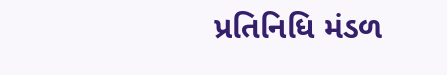પ્રતિનિધિ મંડળ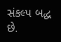સંકલ્પ બદ્ધ છે.